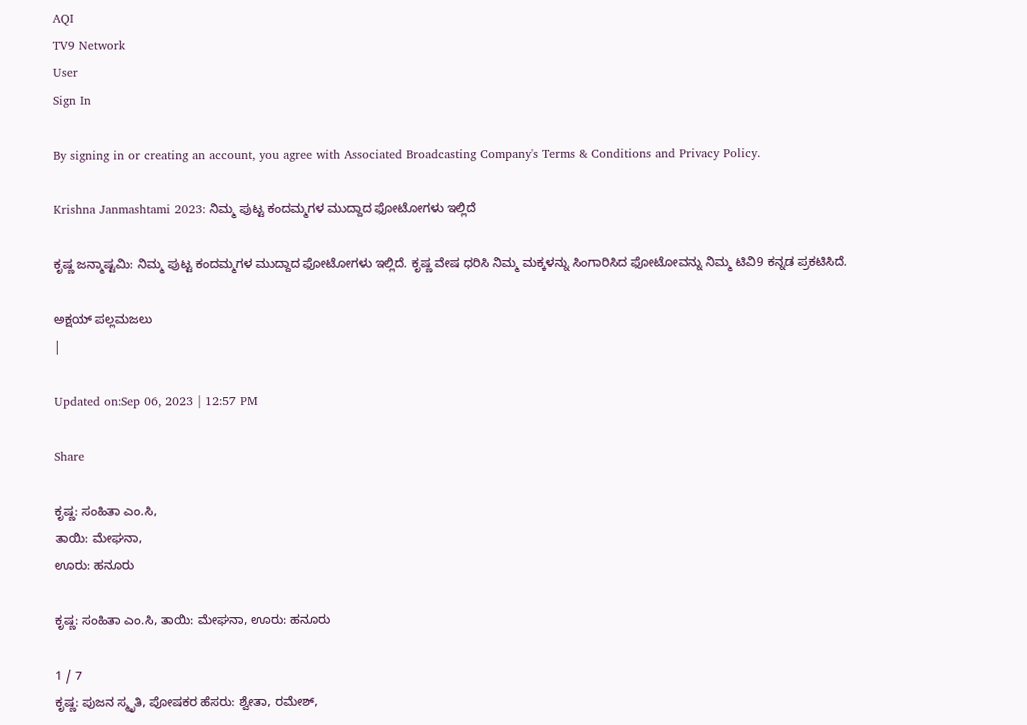AQI
TV9 Network
User
Sign In

By signing in or creating an account, you agree with Associated Broadcasting Company's Terms & Conditions and Privacy Policy.

Krishna Janmashtami 2023: ನಿಮ್ಮ ಪುಟ್ಟ ಕಂದಮ್ಮಗಳ ಮುದ್ದಾದ ಫೋಟೋಗಳು ಇಲ್ಲಿದೆ

ಕೃಷ್ಣ ಜನ್ಮಾಷ್ಟಮಿ: ನಿಮ್ಮ ಪುಟ್ಟ ಕಂದಮ್ಮಗಳ ಮುದ್ದಾದ ಫೋಟೋಗಳು ಇಲ್ಲಿದೆ. ಕೃಷ್ಣ ವೇಷ ಧರಿಸಿ ನಿಮ್ಮ ಮಕ್ಕಳನ್ನು ಸಿಂಗಾರಿಸಿದ ಫೋಟೋವನ್ನು ನಿಮ್ಮ ಟಿವಿ9 ಕನ್ನಡ ಪ್ರಕಟಿಸಿದೆ.

ಅಕ್ಷಯ್ ಪಲ್ಲಮಜಲು
|

Updated on:Sep 06, 2023 | 12:57 PM

Share

ಕೃಷ್ಣ: ಸಂಹಿತಾ ಎಂ.ಸಿ,
ತಾಯಿ: ಮೇಘನಾ,
ಊರು: ಹನೂರು

ಕೃಷ್ಣ: ಸಂಹಿತಾ ಎಂ.ಸಿ, ತಾಯಿ: ಮೇಘನಾ, ಊರು: ಹನೂರು

1 / 7
ಕೃಷ್ಣ: ಪುಜನ ಸ್ಮೃತಿ, ಪೋಷಕರ ಹೆಸರು: ಶ್ವೇತಾ, ರಮೇಶ್,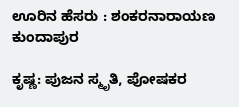ಊರಿನ ಹೆಸರು : ಶಂಕರನಾರಾಯಣ ಕುಂದಾಪುರ

ಕೃಷ್ಣ: ಪುಜನ ಸ್ಮೃತಿ, ಪೋಷಕರ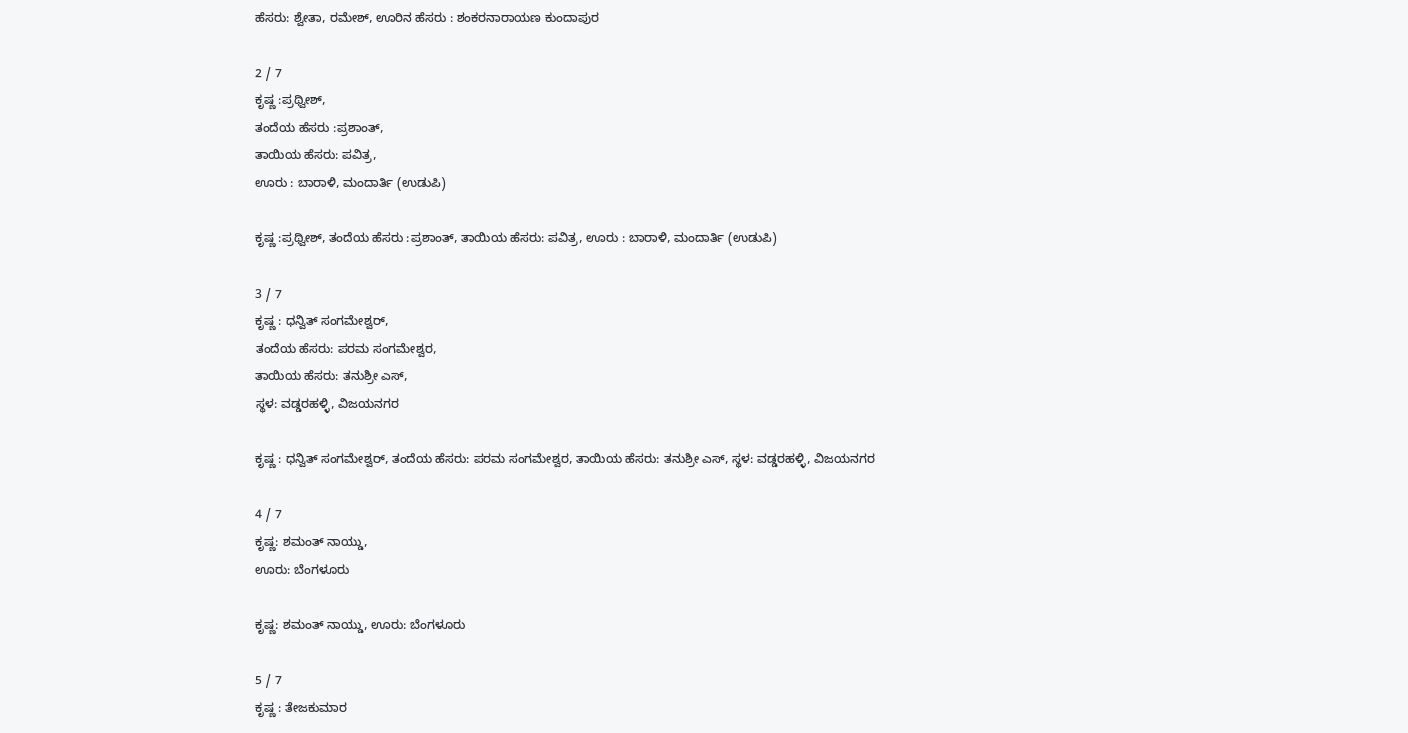ಹೆಸರು: ಶ್ವೇತಾ, ರಮೇಶ್, ಊರಿನ ಹೆಸರು : ಶಂಕರನಾರಾಯಣ ಕುಂದಾಪುರ

2 / 7
ಕೃಷ್ಣ :ಪ್ರಥ್ವೀಶ್,
ತಂದೆಯ ಹೆಸರು :ಪ್ರಶಾಂತ್,
ತಾಯಿಯ ಹೆಸರು: ಪವಿತ್ರ,
ಊರು : ಬಾರಾಳಿ, ಮಂದಾರ್ತಿ (ಉಡುಪಿ)

ಕೃಷ್ಣ :ಪ್ರಥ್ವೀಶ್, ತಂದೆಯ ಹೆಸರು :ಪ್ರಶಾಂತ್, ತಾಯಿಯ ಹೆಸರು: ಪವಿತ್ರ, ಊರು : ಬಾರಾಳಿ, ಮಂದಾರ್ತಿ (ಉಡುಪಿ)

3 / 7
ಕೃಷ್ಣ : ಧನ್ವಿತ್ ಸಂಗಮೇಶ್ವರ್,
ತಂದೆಯ ಹೆಸರು: ಪರಮ ಸಂಗಮೇಶ್ವರ,
ತಾಯಿಯ ಹೆಸರು: ತನುಶ್ರೀ ಎಸ್,
ಸ್ಥಳ: ವಡ್ಡರಹಳ್ಳಿ, ವಿಜಯನಗರ

ಕೃಷ್ಣ : ಧನ್ವಿತ್ ಸಂಗಮೇಶ್ವರ್, ತಂದೆಯ ಹೆಸರು: ಪರಮ ಸಂಗಮೇಶ್ವರ, ತಾಯಿಯ ಹೆಸರು: ತನುಶ್ರೀ ಎಸ್, ಸ್ಥಳ: ವಡ್ಡರಹಳ್ಳಿ, ವಿಜಯನಗರ

4 / 7
ಕೃಷ್ಣ: ಶಮಂತ್ ನಾಯ್ಡು,
ಊರು: ಬೆಂಗಳೂರು

ಕೃಷ್ಣ: ಶಮಂತ್ ನಾಯ್ಡು, ಊರು: ಬೆಂಗಳೂರು

5 / 7
ಕೃಷ್ಣ : ತೇಜಕುಮಾರ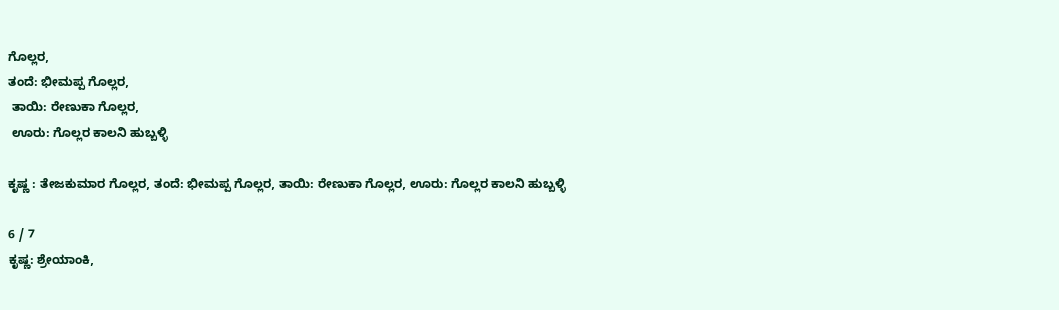ಗೊಲ್ಲರ,
ತಂದೆ: ಭೀಮಪ್ಪ ಗೊಲ್ಲರ,
 ತಾಯಿ: ರೇಣುಕಾ ಗೊಲ್ಲರ,
 ಊರು: ಗೊಲ್ಲರ ಕಾಲನಿ ಹುಬ್ಬಳ್ಳಿ

ಕೃಷ್ಣ : ತೇಜಕುಮಾರ ಗೊಲ್ಲರ, ತಂದೆ: ಭೀಮಪ್ಪ ಗೊಲ್ಲರ, ತಾಯಿ: ರೇಣುಕಾ ಗೊಲ್ಲರ, ಊರು: ಗೊಲ್ಲರ ಕಾಲನಿ ಹುಬ್ಬಳ್ಳಿ

6 / 7
ಕೃಷ್ಣ: ಶ್ರೇಯಾಂಕಿ,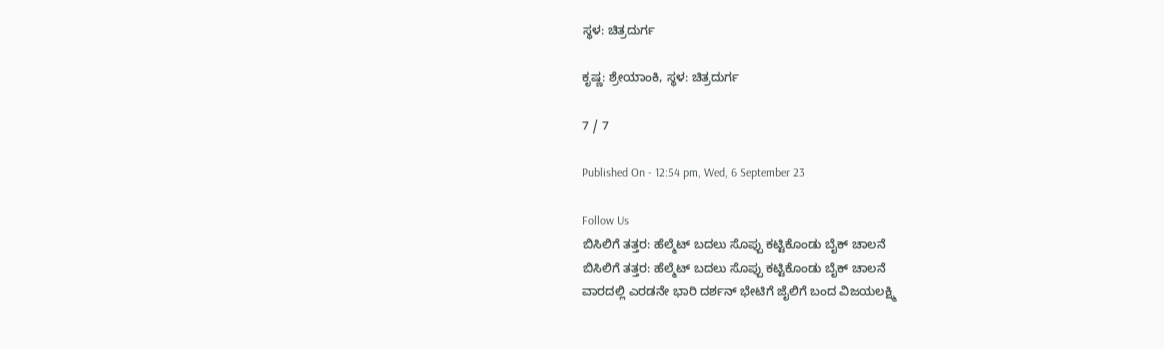ಸ್ಥಳ: ಚಿತ್ರದುರ್ಗ

ಕೃಷ್ಣ: ಶ್ರೇಯಾಂಕಿ, ಸ್ಥಳ: ಚಿತ್ರದುರ್ಗ

7 / 7

Published On - 12:54 pm, Wed, 6 September 23

Follow Us
ಬಿಸಿಲಿಗೆ ತತ್ತರ: ಹೆಲ್ಮೆಟ್ ಬದಲು ಸೊಪ್ಪು ಕಟ್ಟಿಕೊಂಡು ಬೈಕ್ ಚಾಲನೆ
ಬಿಸಿಲಿಗೆ ತತ್ತರ: ಹೆಲ್ಮೆಟ್ ಬದಲು ಸೊಪ್ಪು ಕಟ್ಟಿಕೊಂಡು ಬೈಕ್ ಚಾಲನೆ
ವಾರದಲ್ಲಿ ಎರಡನೇ ಭಾರಿ ದರ್ಶನ್ ಭೇಟಿಗೆ ಜೈಲಿಗೆ ಬಂದ ವಿಜಯಲಕ್ಷ್ಮಿ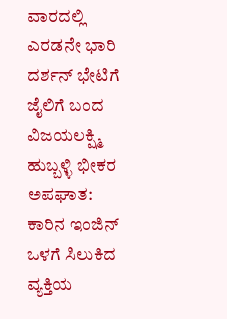ವಾರದಲ್ಲಿ ಎರಡನೇ ಭಾರಿ ದರ್ಶನ್ ಭೇಟಿಗೆ ಜೈಲಿಗೆ ಬಂದ ವಿಜಯಲಕ್ಷ್ಮಿ
ಹುಬ್ಬಳ್ಳಿ ಭೀಕರ ಅಪಘಾತ: ಕಾರಿನ ಇಂಜಿನ್ ಒಳಗೆ ಸಿಲುಕಿದ ವ್ಯಕ್ತಿಯ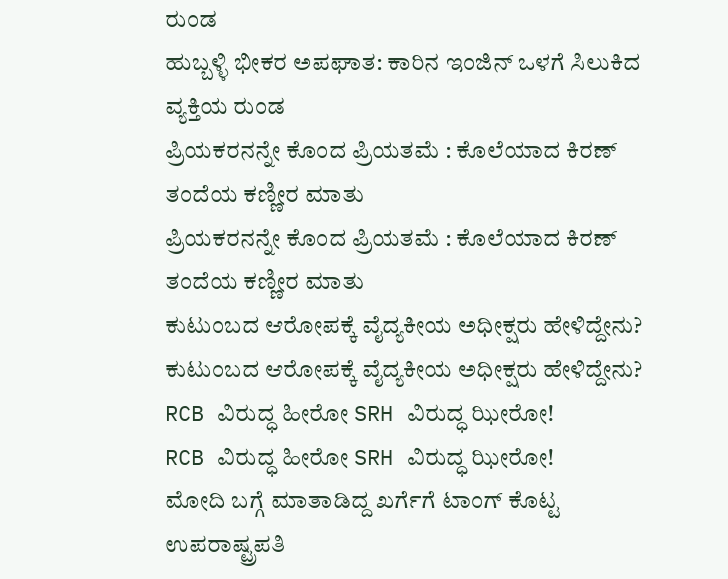ರುಂಡ
ಹುಬ್ಬಳ್ಳಿ ಭೀಕರ ಅಪಘಾತ: ಕಾರಿನ ಇಂಜಿನ್ ಒಳಗೆ ಸಿಲುಕಿದ ವ್ಯಕ್ತಿಯ ರುಂಡ
ಪ್ರಿಯಕರನನ್ನೇ ಕೊಂದ ಪ್ರಿಯತಮೆ : ಕೊಲೆಯಾದ ಕಿರಣ್ ತಂದೆಯ ಕಣ್ಣೀರ ಮಾತು
ಪ್ರಿಯಕರನನ್ನೇ ಕೊಂದ ಪ್ರಿಯತಮೆ : ಕೊಲೆಯಾದ ಕಿರಣ್ ತಂದೆಯ ಕಣ್ಣೀರ ಮಾತು
ಕುಟುಂಬದ ಆರೋಪಕ್ಕೆ ವೈದ್ಯಕೀಯ ಅಧೀಕ್ಷರು ಹೇಳಿದ್ದೇನು?
ಕುಟುಂಬದ ಆರೋಪಕ್ಕೆ ವೈದ್ಯಕೀಯ ಅಧೀಕ್ಷರು ಹೇಳಿದ್ದೇನು?
RCB ವಿರುದ್ಧ ಹೀರೋ SRH ವಿರುದ್ಧ ಝೀರೋ!
RCB ವಿರುದ್ಧ ಹೀರೋ SRH ವಿರುದ್ಧ ಝೀರೋ!
ಮೋದಿ ಬಗ್ಗೆ ಮಾತಾಡಿದ್ದ ಖರ್ಗೆಗೆ ಟಾಂಗ್ ಕೊಟ್ಟ ಉಪರಾಷ್ಟ್ರಪತಿ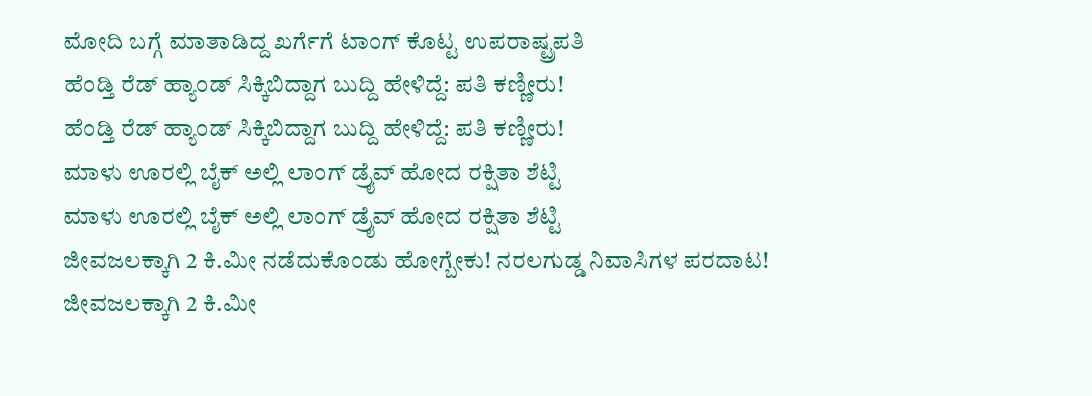ಮೋದಿ ಬಗ್ಗೆ ಮಾತಾಡಿದ್ದ ಖರ್ಗೆಗೆ ಟಾಂಗ್ ಕೊಟ್ಟ ಉಪರಾಷ್ಟ್ರಪತಿ
ಹೆಂಡ್ತಿ ರೆಡ್ ಹ್ಯಾಂಡ್ ಸಿಕ್ಕಿಬಿದ್ದಾಗ ಬುದ್ದಿ ಹೇಳಿದ್ದೆ: ಪತಿ ಕಣ್ಣೀರು!
ಹೆಂಡ್ತಿ ರೆಡ್ ಹ್ಯಾಂಡ್ ಸಿಕ್ಕಿಬಿದ್ದಾಗ ಬುದ್ದಿ ಹೇಳಿದ್ದೆ: ಪತಿ ಕಣ್ಣೀರು!
ಮಾಳು ಊರಲ್ಲಿ ಬೈಕ್ ಅಲ್ಲಿ ಲಾಂಗ್ ಡ್ರೈವ್ ಹೋದ ರಕ್ಷಿತಾ ಶೆಟ್ಟಿ
ಮಾಳು ಊರಲ್ಲಿ ಬೈಕ್ ಅಲ್ಲಿ ಲಾಂಗ್ ಡ್ರೈವ್ ಹೋದ ರಕ್ಷಿತಾ ಶೆಟ್ಟಿ
ಜೀವಜಲಕ್ಕಾಗಿ 2 ಕಿ.ಮೀ ನಡೆದುಕೊಂಡು ಹೋಗ್ಬೇಕು! ನರಲಗುಡ್ಡ ನಿವಾಸಿಗಳ ಪರದಾಟ!
ಜೀವಜಲಕ್ಕಾಗಿ 2 ಕಿ.ಮೀ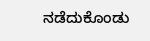ನಡೆದುಕೊಂಡು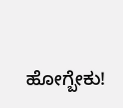ಹೋಗ್ಬೇಕು!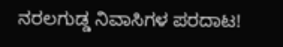ನರಲಗುಡ್ಡ ನಿವಾಸಿಗಳ ಪರದಾಟ!